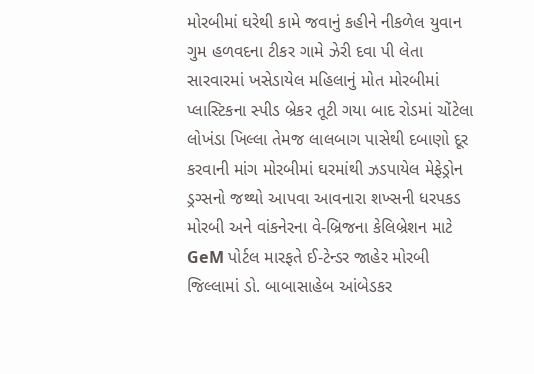મોરબીમાં ઘરેથી કામે જવાનું કહીને નીકળેલ યુવાન ગુમ હળવદના ટીકર ગામે ઝેરી દવા પી લેતા સારવારમાં ખસેડાયેલ મહિલાનું મોત મોરબીમાં પ્લાસ્ટિકના સ્પીડ બ્રેકર તૂટી ગયા બાદ રોડમાં ચોંટેલા લોખંડા ખિલ્લા તેમજ લાલબાગ પાસેથી દબાણો દૂર કરવાની માંગ મોરબીમાં ઘરમાંથી ઝડપાયેલ મેફેડ્રોન ડ્રગ્સનો જથ્થો આપવા આવનારા શખ્સની ધરપકડ મોરબી અને વાંકનેરના વે-બ્રિજના કેલિબ્રેશન માટે GeM પોર્ટલ મારફતે ઈ-ટેન્ડર જાહેર મોરબી જિલ્લામાં ડો. બાબાસાહેબ આંબેડકર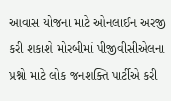આવાસ યોજના માટે ઓનલાઈન અરજી કરી શકાશે મોરબીમાં પીજીવીસીએલના પ્રશ્નો માટે લોક જનશક્તિ પાર્ટીએ કરી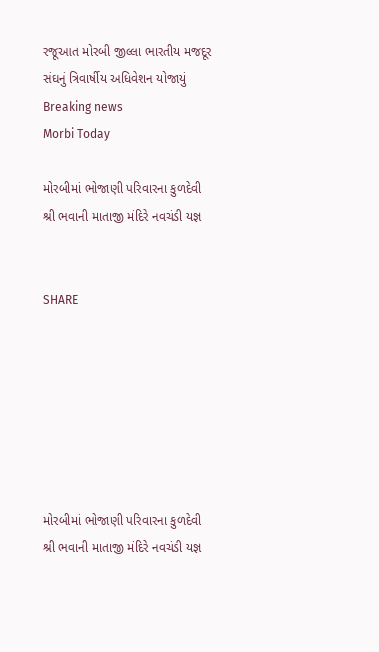રજૂઆત મોરબી જીલ્લા ભારતીય મજદૂર સંઘનું ત્રિવાર્ષીય અધિવેશન યોજાયું
Breaking news
Morbi Today

મોરબીમાં ભોજાણી પરિવારના કુળદેવી શ્રી ભવાની માતાજી મંદિરે નવચંડી યજ્ઞ


SHARE







મોરબીમાં ભોજાણી પરિવારના કુળદેવી શ્રી ભવાની માતાજી મંદિરે નવચંડી યજ્ઞ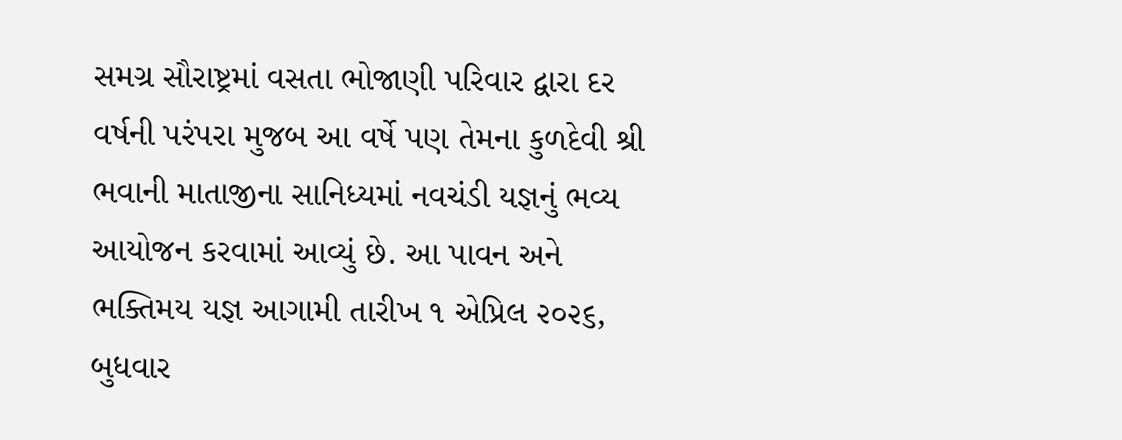સમગ્ર સૌરાષ્ટ્રમાં વસતા ભોજાણી પરિવાર દ્વારા દર વર્ષની પરંપરા મુજબ આ વર્ષે પણ તેમના કુળદેવી શ્રી ભવાની માતાજીના સાનિધ્યમાં નવચંડી યજ્ઞનું ભવ્ય આયોજન કરવામાં આવ્યું છે. આ પાવન અને ભક્તિમય યજ્ઞ આગામી તારીખ ૧ એપ્રિલ ૨૦૨૬, બુધવાર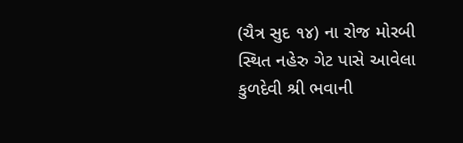(ચૈત્ર સુદ ૧૪) ના રોજ મોરબી સ્થિત નહેરુ ગેટ પાસે આવેલા કુળદેવી શ્રી ભવાની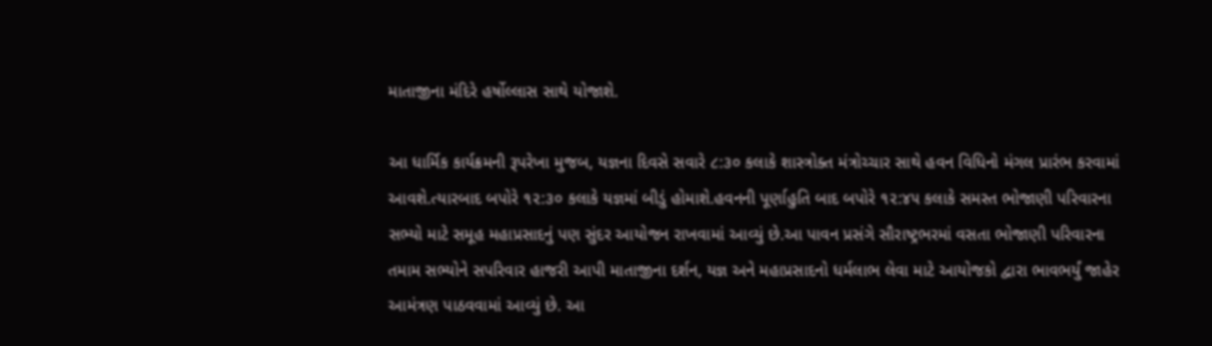માતાજીના મંદિરે હર્ષોલ્લાસ સાથે યોજાશે.

આ ધાર્મિક કાર્યક્રમની રૂપરેખા મુજબ, યજ્ઞના દિવસે સવારે ૮:૩૦ કલાકે શાસ્ત્રોક્ત મંત્રોચ્ચાર સાથે હવન વિધિનો મંગલ પ્રારંભ કરવામાં આવશે.ત્યારબાદ બપોરે ૧૨:૩૦ કલાકે યજ્ઞમાં બીડું હોમાશે.હવનની પૂર્ણાહુતિ બાદ બપોરે ૧૨:૪૫ કલાકે સમસ્ત ભોજાણી પરિવારના સભ્યો માટે સમૂહ મહાપ્રસાદનું પણ સુંદર આયોજન રાખવામાં આવ્યું છે.આ પાવન પ્રસંગે સૌરાષ્ટ્રભરમાં વસતા ભોજાણી પરિવારના તમામ સભ્યોને સપરિવાર હાજરી આપી માતાજીના દર્શન, યજ્ઞ અને મહાપ્રસાદનો ધર્મલાભ લેવા માટે આયોજકો દ્વારા ભાવભર્યું જાહેર આમંત્રણ પાઠવવામાં આવ્યું છે. આ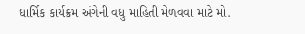ધાર્મિક કાર્યક્રમ અંગેની વધુ માહિતી મેળવવા માટે મો.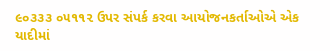૯૦૩૩૩ ૦૫૧૧૨ ઉપર સંપર્ક કરવા આયોજનકર્તાઓએ એક યાદીમાં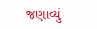જણાવ્યું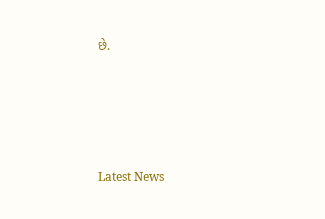છે.






Latest News